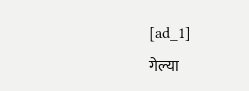[ad_1]
गेल्या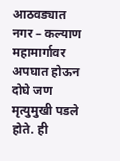आठवड्यात नगर – कल्याण महामार्गावर अपघात होऊन दोघे जण मृत्युमुखी पडले होते. ही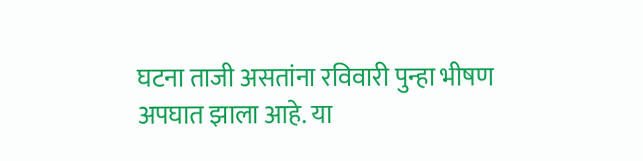घटना ताजी असतांना रविवारी पुन्हा भीषण अपघात झाला आहे. या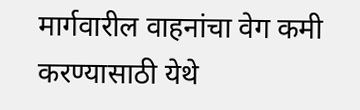मार्गवारील वाहनांचा वेग कमी करण्यासाठी येथे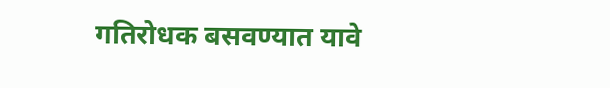गतिरोधक बसवण्यात यावे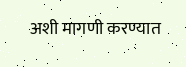अशी मागणी करण्यात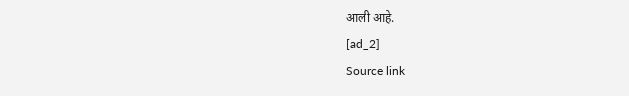आली आहे.
[ad_2]
Source link